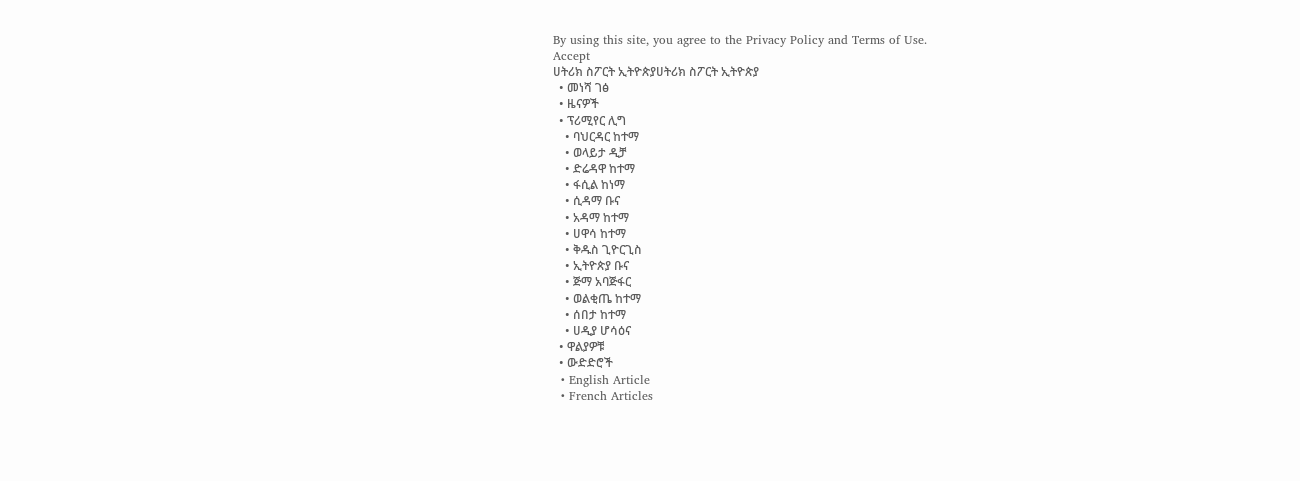By using this site, you agree to the Privacy Policy and Terms of Use.
Accept
ሀትሪክ ስፖርት ኢትዮጵያሀትሪክ ስፖርት ኢትዮጵያ
  • መነሻ ገፅ
  • ዜናዎች
  • ፕሪሚየር ሊግ
    • ባህርዳር ከተማ
    • ወላይታ ዲቻ
    • ድሬዳዋ ከተማ
    • ፋሲል ከነማ
    • ሲዳማ ቡና
    • አዳማ ከተማ
    • ሀዋሳ ከተማ
    • ቅዱስ ጊዮርጊስ
    • ኢትዮጵያ ቡና
    • ጅማ አባጅፋር
    • ወልቂጤ ከተማ
    • ሰበታ ከተማ
    • ሀዲያ ሆሳዕና
  • ዋልያዎቹ
  • ውድድሮች
  • English Article
  • French Articles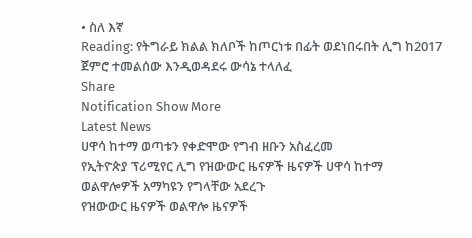• ስለ እኛ
Reading: የትግራይ ክልል ክለቦች ከጦርነቱ በፊት ወደነበሩበት ሊግ ከ2017 ጀምሮ ተመልሰው እንዲወዳደሩ ውሳኔ ተላለፈ
Share
Notification Show More
Latest News
ሀዋሳ ከተማ ወጣቱን የቀድሞው የግብ ዘቡን አስፈረመ
የኢትዮጵያ ፕሪሚየር ሊግ የዝውውር ዜናዎች ዜናዎች ሀዋሳ ከተማ
ወልዋሎዎች አማካዩን የግላቸው አደረጉ
የዝውውር ዜናዎች ወልዋሎ ዜናዎች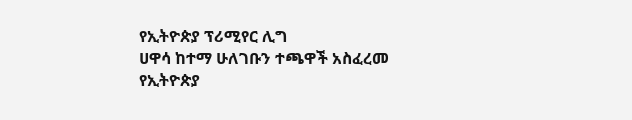የኢትዮጵያ ፕሪሚየር ሊግ
ሀዋሳ ከተማ ሁለገቡን ተጫዋች አስፈረመ
የኢትዮጵያ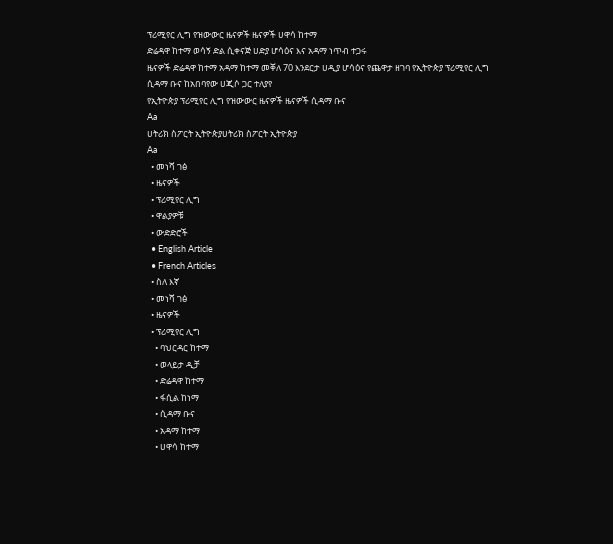ፕሪሚየር ሊግ የዝውውር ዜናዎች ዜናዎች ሀዋሳ ከተማ
ድሬዳዋ ከተማ ወሳኝ ድል ሲቀናጅ ሀድያ ሆሳዕና እና አዳማ ነጥብ ተጋሩ
ዜናዎች ድሬዳዋ ከተማ አዳማ ከተማ መቐለ 70 እንደርታ ሀዲያ ሆሳዕና የጨዋታ ዘገባ የኢትዮጵያ ፕሪሚየር ሊግ
ሲዳማ ቡና ከአበባየው ሀጂሶ ጋር ተለያየ
የኢትዮጵያ ፕሪሚየር ሊግ የዝውውር ዜናዎች ዜናዎች ሲዳማ ቡና
Aa
ሀትሪክ ስፖርት ኢትዮጵያሀትሪክ ስፖርት ኢትዮጵያ
Aa
  • መነሻ ገፅ
  • ዜናዎች
  • ፕሪሚየር ሊግ
  • ዋልያዎቹ
  • ውድድሮች
  • English Article
  • French Articles
  • ስለ እኛ
  • መነሻ ገፅ
  • ዜናዎች
  • ፕሪሚየር ሊግ
    • ባህርዳር ከተማ
    • ወላይታ ዲቻ
    • ድሬዳዋ ከተማ
    • ፋሲል ከነማ
    • ሲዳማ ቡና
    • አዳማ ከተማ
    • ሀዋሳ ከተማ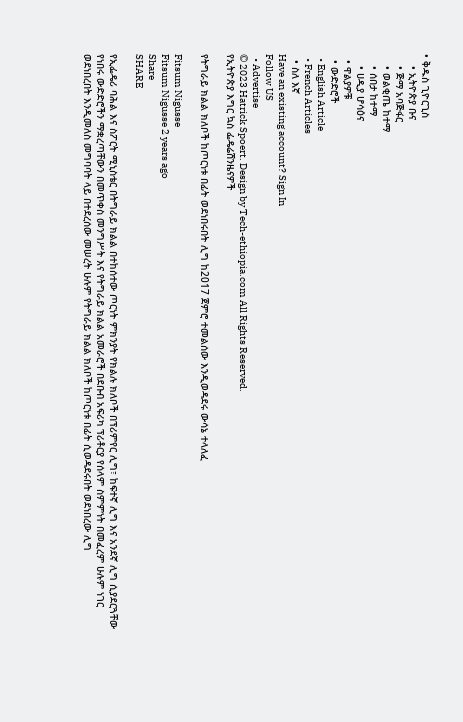• ቅዱስ ጊዮርጊስ
    • ኢትዮጵያ ቡና
    • ጅማ አባጅፋር
    • ወልቂጤ ከተማ
    • ሰበታ ከተማ
    • ሀዲያ ሆሳዕና
  • ዋልያዎቹ
  • ውድድሮች
  • English Article
  • French Articles
  • ስለ እኛ
Have an existing account? Sign In
Follow US
  • Advertise
© 2023 Hatrick Spoert. Design by Tech-ethiopia.com All Rights Reserved.
የኢትዮጵያ እግር ኳስ ፌዴሬሽንዜናዎች

የትግራይ ክልል ክለቦች ከጦርነቱ በፊት ወደነበሩበት ሊግ ከ2017 ጀምሮ ተመልሰው እንዲወዳደሩ ውሳኔ ተላለፈ

Fitsum Nigusse
Fitsum Nigusse 2 years ago
Share
SHARE

የኢፌዴሪ ባሕል እና ስፖርት ሚኒስቴር በትግራይ ክልል በተከሰተው ጦርነት ምክንያት የክልሉ ክለቦች በፕሪምየር ሊግ፣ ከፍተኛ ሊግ እና አንደኛ ሊግ ሲያደርጓቸው የነበሩ ውድድሮችን ማቋረጣቸውን በመጥቀስ መንግሥት እና የትግራይ ክልል አመራሮች በደቡብ አፍሪካ ፕሪቶርያ የሰላም ስምምነት በመፈረም ሁሉም ነገር ወደነበረበት እንዲመለስ መግባባት ላይ በተደረሰው መሠረት ሁሉም የትግራይ ክልል ክለቦች ከጦርነቱ በፊት ሲወዳደሩበት ወደነበረው ሊግ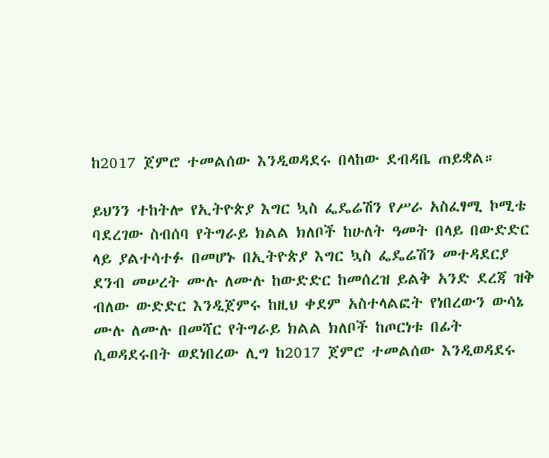ከ2017 ጀምሮ ተመልሰው እንዲወዳደሩ በላከው ደብዳቤ ጠይቋል።

ይህንን ተከትሎ የኢትዮጵያ እግር ኳስ ፌዴሬሽን የሥራ አስፈፃሚ ኮሚቴ ባደረገው ስብሰባ የትግራይ ክልል ክለቦች ከሁለት ዓመት በላይ በውድድር ላይ ያልተሳተፉ በመሆኑ በኢትዮጵያ እግር ኳስ ፌዴሬሽን መተዳደርያ ደንብ መሠረት ሙሉ ለሙሉ ከውድድር ከመሰረዝ ይልቅ አንድ ደረጃ ዝቅ ብለው ውድድር እንዲጀምሩ ከዚህ ቀደም አስተላልፎት የነበረውን ውሳኔ ሙሉ ለሙሉ በመሻር የትግራይ ክልል ክለቦች ከጦርነቱ በፊት ሲወዳደሩበት ወደነበረው ሊግ ከ2017 ጀምሮ ተመልሰው እንዲወዳደሩ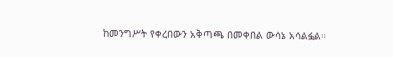ከመንግሥት የቀረበውን አቅጣጫ በመቀበል ውሳኔ አሳልፏል።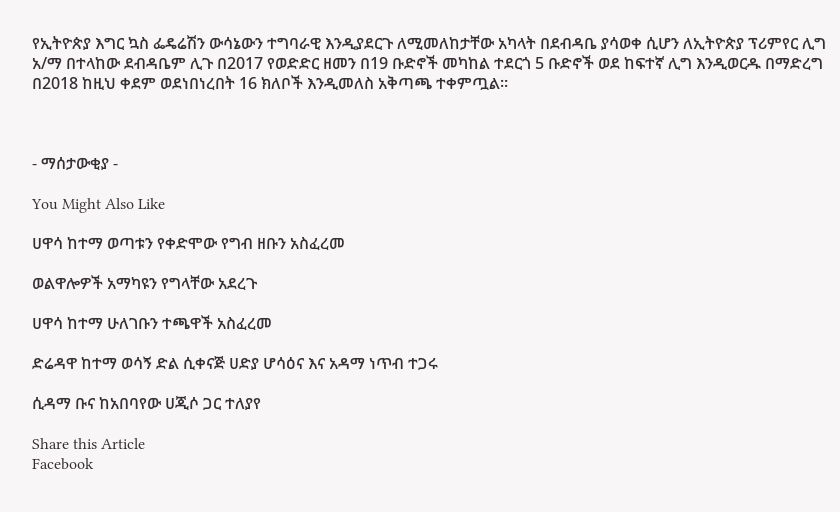የኢትዮጵያ እግር ኳስ ፌዴሬሽን ውሳኔውን ተግባራዊ እንዲያደርጉ ለሚመለከታቸው አካላት በደብዳቤ ያሳወቀ ሲሆን ለኢትዮጵያ ፕሪምየር ሊግ አ/ማ በተላከው ደብዳቤም ሊጉ በ2017 የወድድር ዘመን በ19 ቡድኖች መካከል ተደርጎ 5 ቡድኖች ወደ ከፍተኛ ሊግ እንዲወርዱ በማድረግ በ2018 ከዚህ ቀደም ወደነበነረበት 16 ክለቦች እንዲመለስ አቅጣጫ ተቀምጧል።



- ማሰታውቂያ -

You Might Also Like

ሀዋሳ ከተማ ወጣቱን የቀድሞው የግብ ዘቡን አስፈረመ

ወልዋሎዎች አማካዩን የግላቸው አደረጉ

ሀዋሳ ከተማ ሁለገቡን ተጫዋች አስፈረመ

ድሬዳዋ ከተማ ወሳኝ ድል ሲቀናጅ ሀድያ ሆሳዕና እና አዳማ ነጥብ ተጋሩ

ሲዳማ ቡና ከአበባየው ሀጂሶ ጋር ተለያየ

Share this Article
Facebook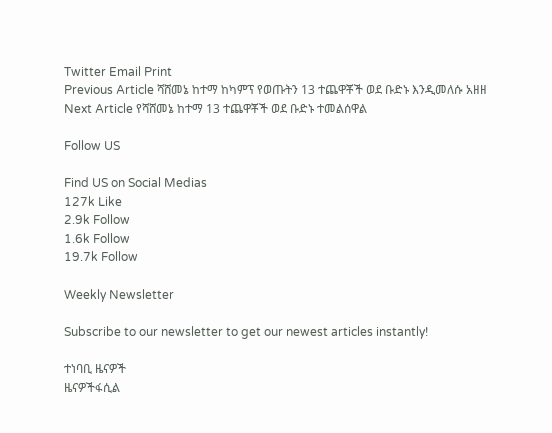Twitter Email Print
Previous Article ሻሸመኔ ከተማ ከካምፕ የወጡትን 13 ተጨዋቾች ወደ ቡድኑ እንዲመለሱ አዘዘ
Next Article የሻሸመኔ ከተማ 13 ተጨዋቾች ወደ ቡድኑ ተመልሰዋል

Follow US

Find US on Social Medias
127k Like
2.9k Follow
1.6k Follow
19.7k Follow

Weekly Newsletter

Subscribe to our newsletter to get our newest articles instantly!

ተነባቢ ዜናዎች
ዜናዎችፋሲል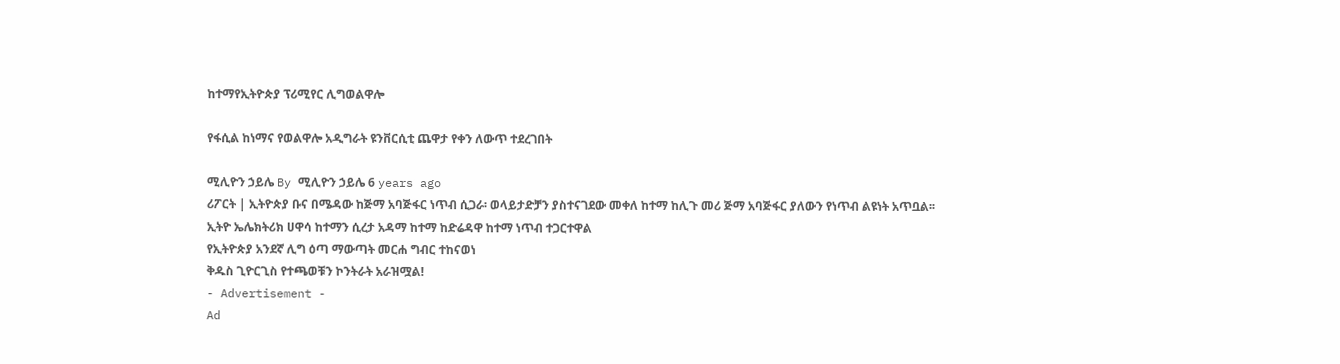ከተማየኢትዮጵያ ፕሪሚየር ሊግወልዋሎ

የፋሲል ከነማና የወልዋሎ አዲግራት ዩንቨርሲቲ ጨዋታ የቀን ለውጥ ተደረገበት

ሚሊዮን ኃይሌ By ሚሊዮን ኃይሌ 6 years ago
ሪፖርት | ኢትዮጵያ ቡና በሜዳው ከጅማ አባጅፋር ነጥብ ሲጋራ፡ ወላይታድቻን ያስተናገደው መቀለ ከተማ ከሊጉ መሪ ጅማ አባጅፋር ያለውን የነጥብ ልዩነት አጥቧል፡፡
ኢትዮ ኤሌክትሪክ ሀዋሳ ከተማን ሲረታ አዳማ ከተማ ከድሬዳዋ ከተማ ነጥብ ተጋርተዋል
የኢትዮጵያ አንደኛ ሊግ ዕጣ ማውጣት መርሐ ግብር ተከናወነ
ቅዱስ ጊዮርጊስ የተጫወቹን ኮንትራት አራዝሟል!
- Advertisement -
Ad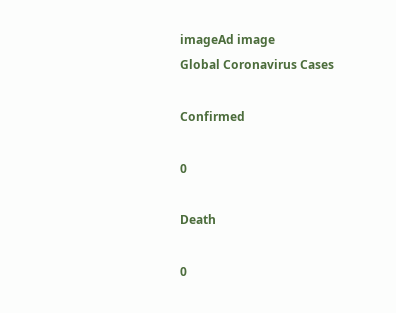imageAd image
Global Coronavirus Cases

Confirmed

0

Death

0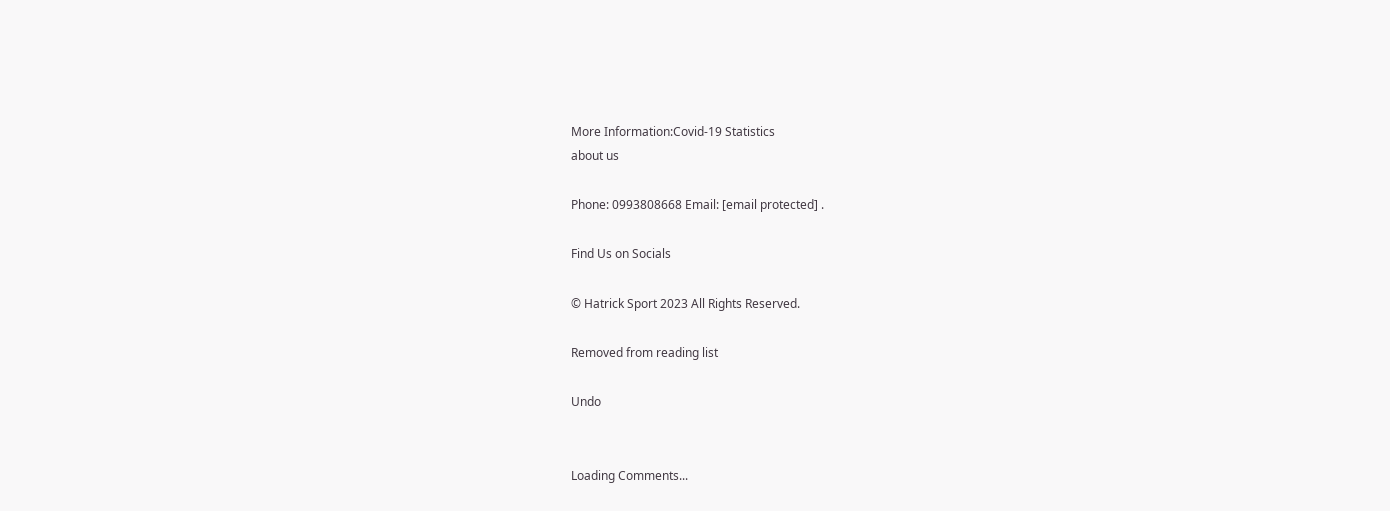More Information:Covid-19 Statistics
about us

Phone: 0993808668 Email: [email protected] .

Find Us on Socials

© Hatrick Sport 2023 All Rights Reserved.

Removed from reading list

Undo


Loading Comments...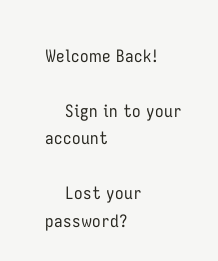Welcome Back!

    Sign in to your account

    Lost your password?